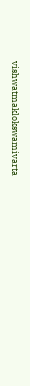vishwatmaklokswamivarta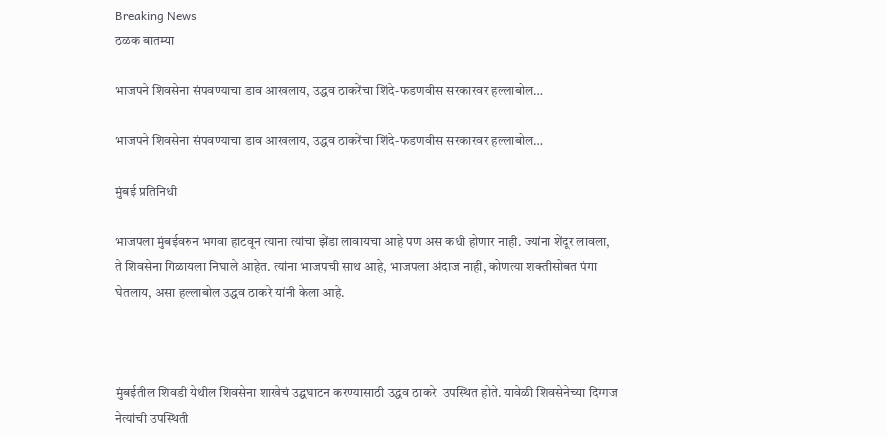Breaking News
ठळक बातम्या

भाजपने शिवसेना संपवण्याचा डाव आखलाय, उद्धव ठाकरेंचा शिंदे-फडणवीस सरकारवर हल्लाबोल…

भाजपने शिवसेना संपवण्याचा डाव आखलाय, उद्धव ठाकरेंचा शिंदे-फडणवीस सरकारवर हल्लाबोल…

मुंबई प्रतिनिधी

भाजपला मुंबईवरुन भगवा हाटवून त्याना त्यांचा झेंडा लावायचा आहे पण अस कधी होणार नाही. ज्यांना शेंदूर लावला, ते शिवसेना गिळायला निघाले आहेत. त्यांना भाजपची साथ आहे, भाजपला अंदाज नाही, कोणत्या शक्तीसोबत पंगा घेतलाय, असा हल्लाबोल उद्धव ठाकरे यांनी केला आहे.



मुंबईतील शिवडी येथील शिवसेना शाखेचं उद्घघाटन करण्यासाठी उद्धव ठाकरे  उपस्थित होते. यावेळी शिवसेनेच्या दिग्गज नेत्यांची उपस्थिती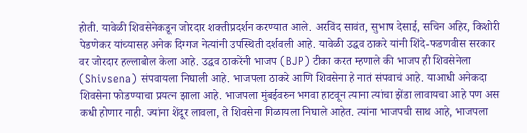होती. यावेळी शिवसेनेकडून जोरदार शक्तीप्रदर्शन करण्यात आले. अरविंद सावंत, सुभाष देसाई, सचिन अहिर, किशोरी पेडणेकर यांच्यासह अनेक दिग्गज नेत्यांनी उपस्थिती दर्शवली आहे. यावेळी उद्धव ठाकरे यांनी शिंदे-फडणवीस सरकार  वर जोरदार हल्लाबोल केला आहे. उद्धव ठाकरेंनी भाजप (BJP) टीका करत म्हणाले की भाजप ही शिवसेनेला (Shivsena) संपवायला निघाली आहे. भाजपला ठाकरे आणि शिवसेना हे नातं संपवाचं आहे. याआधी अनेकदा शिवसेना फोडण्याचा प्रयत्न झाला आहे. भाजपला मुंबईवरुन भगवा हाटवून त्याना त्यांचा झेंडा लावायचा आहे पण अस कधी होणार नाही. ज्यांना शेंदूर लावला, ते शिवसेना गिळायला निघाले आहेत. त्यांना भाजपची साथ आहे, भाजपला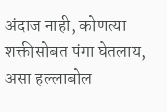अंदाज नाही, कोणत्या शक्तीसोबत पंगा घेतलाय, असा हल्लाबोल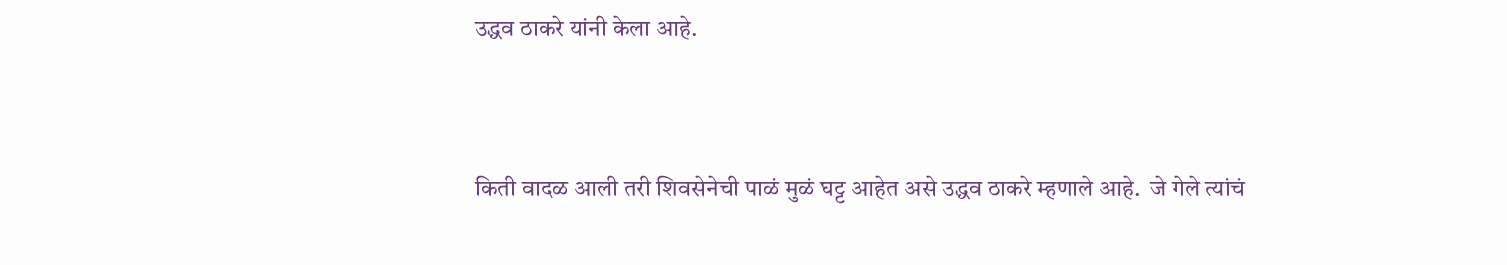उद्धव ठाकरे यांनी केला आहे.



किती वादळ आली तरी शिवसेनेची पाळं मुळं घट्ट आहेत असे उद्धव ठाकरे म्हणाले आहे.  जे गेले त्यांचं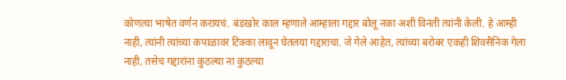कोणत्या भाषेत वर्णन करायचं. बंडखोर काल म्हणाले आम्हाला गद्दार बोलू नका अशी विनंती त्यांनी केली. हे आम्ही नाही, त्यांनी त्यांच्या कपाळावर टिक्का लावून घेतलया गद्दाराचा. जे गेले आहेत, त्यांच्या बरोबर एकही शिवसैनिक गेला नाही, तसेच गद्दारांना कुठल्या ना कुठल्या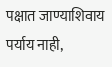पक्षात जाण्याशिवाय पर्याय नाही,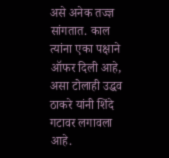असे अनेक तज्ज्ञ सांगतात. काल त्यांना एका पक्षाने ऑफर दिली आहे, असा टोलाही उद्धव ठाकरे यांनी शिंदे गटावर लगावला आहे.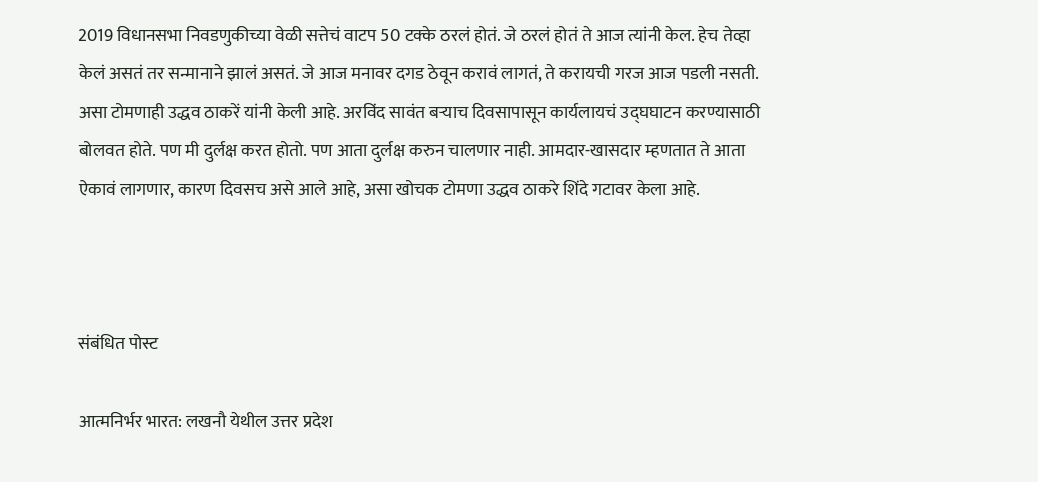2019 विधानसभा निवडणुकीच्या वेळी सत्तेचं वाटप 50 टक्के ठरलं होतं. जे ठरलं होतं ते आज त्यांनी केल. हेच तेव्हा केलं असतं तर सन्मानाने झालं असतं. जे आज मनावर दगड ठेवून करावं लागतं, ते करायची गरज आज पडली नसती. असा टोमणाही उद्धव ठाकरें यांनी केली आहे. अरविंद सावंत बऱ्याच दिवसापासून कार्यलायचं उद्घघाटन करण्यासाठी बोलवत होते. पण मी दुर्लक्ष करत होतो. पण आता दुर्लक्ष करुन चालणार नाही. आमदार-खासदार म्हणतात ते आता ऐकावं लागणार, कारण दिवसच असे आले आहे, असा खोचक टोमणा उद्धव ठाकरे शिंदे गटावर केला आहे.



संबंधित पोस्ट

आत्मनिर्भर भारत: लखनौ येथील उत्तर प्रदेश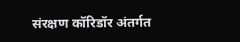संरक्षण कॉरिडॉर अंतर्गत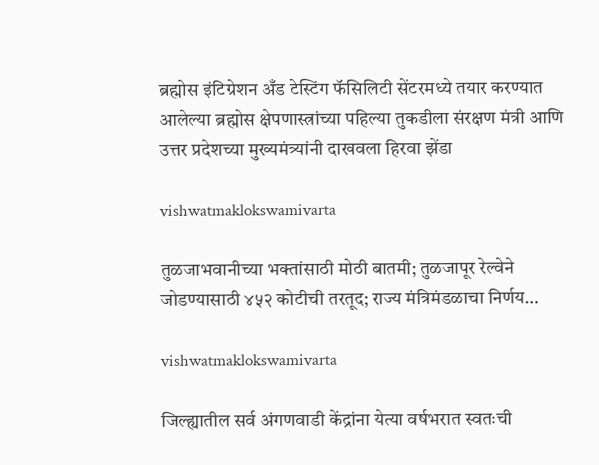ब्रह्मोस इंटिग्रेशन अँड टेस्टिंग फॅसिलिटी सेंटरमध्ये तयार करण्यात आलेल्या ब्रह्मोस क्षेपणास्त्रांच्या पहिल्या तुकडीला संरक्षण मंत्री आणि उत्तर प्रदेशच्या मुख्यमंत्र्यांनी दाखवला हिरवा झेंडा

vishwatmaklokswamivarta

तुळजाभवानीच्या भक्तांसाठी मोठी बातमी; तुळजापूर रेल्वेने जोडण्यासाठी ४५२ कोटीची तरतूद; राज्य मंत्रिमंडळाचा निर्णय…

vishwatmaklokswamivarta

जिल्ह्यातील सर्व अंगणवाडी केंद्रांना येत्या वर्षभरात स्वतःची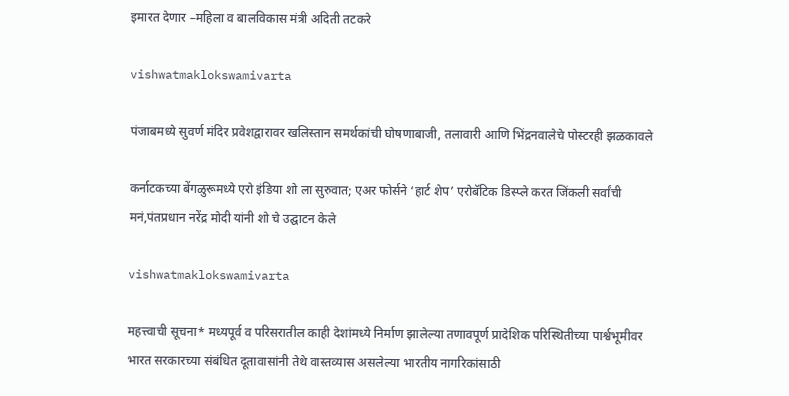इमारत देणार –महिला व बालविकास मंत्री अदिती तटकरे

vishwatmaklokswamivarta

पंजाबमध्ये सुवर्ण मंदिर प्रवेशद्वारावर खलिस्तान समर्थकांची घोषणाबाजी, तलावारी आणि भिंद्रनवालेचे पोस्टरही झळकावले

कर्नाटकच्या बेंगळुरूमध्ये एरो इंडिया शो ला सुरुवात; एअर फोर्सने ‘हार्ट शेप’ एरोबॅटिक डिस्प्ले करत जिंकली सर्वांची मनं,पंतप्रधान नरेंद्र मोदी यांनी शो चे उद्घाटन केले

vishwatmaklokswamivarta

महत्त्वाची सूचना* मध्यपूर्व व परिसरातील काही देशांमध्ये निर्माण झालेल्या तणावपूर्ण प्रादेशिक परिस्थितीच्या पार्श्वभूमीवर भारत सरकारच्या संबंधित दूतावासांनी तेथे वास्तव्यास असलेल्या भारतीय नागरिकांसाठी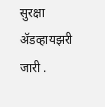सुरक्षा ॲडव्हायझरी जारी .